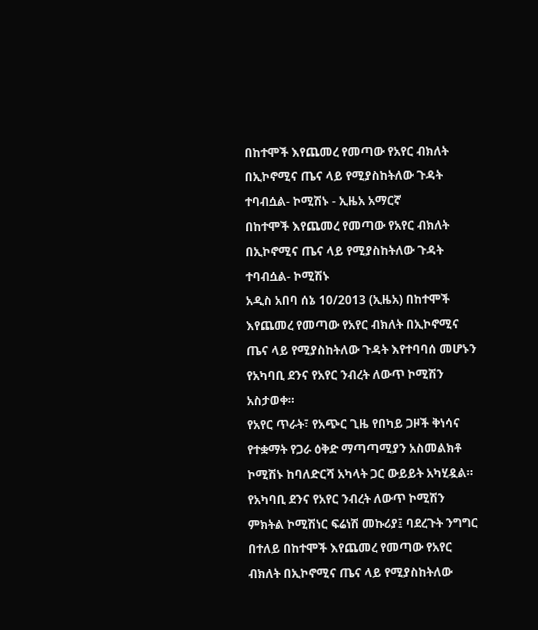በከተሞች እየጨመረ የመጣው የአየር ብክለት በኢኮኖሚና ጤና ላይ የሚያስከትለው ጉዳት ተባብሷል- ኮሚሽኑ - ኢዜአ አማርኛ
በከተሞች እየጨመረ የመጣው የአየር ብክለት በኢኮኖሚና ጤና ላይ የሚያስከትለው ጉዳት ተባብሷል- ኮሚሽኑ
አዲስ አበባ ሰኔ 10/2013 (ኢዜአ) በከተሞች እየጨመረ የመጣው የአየር ብክለት በኢኮኖሚና ጤና ላይ የሚያስከትለው ጉዳት እየተባባሰ መሆኑን የአካባቢ ደንና የአየር ንብረት ለውጥ ኮሚሽን አስታወቀ።
የአየር ጥራት፣ የአጭር ጊዜ የበካይ ጋዞች ቅነሳና የተቋማት የጋራ ዕቅድ ማጣጣሚያን አስመልክቶ ኮሚሽኑ ከባለድርሻ አካላት ጋር ውይይት አካሂዷል።
የአካባቢ ደንና የአየር ንብረት ለውጥ ኮሚሽን ምክትል ኮሚሽነር ፍሬነሽ መኩሪያ፤ ባደረጉት ንግግር በተለይ በከተሞች እየጨመረ የመጣው የአየር ብክለት በኢኮኖሚና ጤና ላይ የሚያስከትለው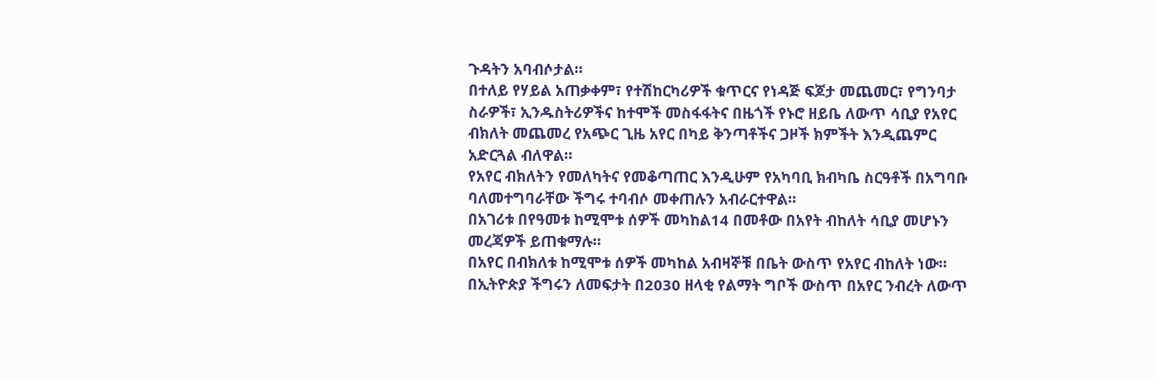ጉዳትን አባብሶታል።
በተለይ የሃይል አጠቃቀም፣ የተሽከርካሪዎች ቁጥርና የነዳጅ ፍጆታ መጨመር፣ የግንባታ ስራዎች፣ ኢንዱስትሪዎችና ከተሞች መስፋፋትና በዜጎች የኑሮ ዘይቤ ለውጥ ሳቢያ የአየር ብክለት መጨመረ የአጭር ጊዜ አየር በካይ ቅንጣቶችና ጋዞች ክምችት እንዲጨምር አድርጓል ብለዋል።
የአየር ብክለትን የመለካትና የመቆጣጠር እንዲሁም የአካባቢ ክብካቤ ስርዓቶች በአግባቡ ባለመተግባራቸው ችግሩ ተባብሶ መቀጠሉን አብራርተዋል።
በአገሪቱ በየዓመቱ ከሚሞቱ ሰዎች መካከል14 በመቶው በአየት ብከለት ሳቢያ መሆኑን መረጃዎች ይጠቁማሉ።
በአየር በብክለቱ ከሚሞቱ ሰዎች መካከል አብዛኞቹ በቤት ውስጥ የአየር ብከለት ነው።
በኢትዮጵያ ችግሩን ለመፍታት በ2030 ዘላቂ የልማት ግቦች ውስጥ በአየር ንብረት ለውጥ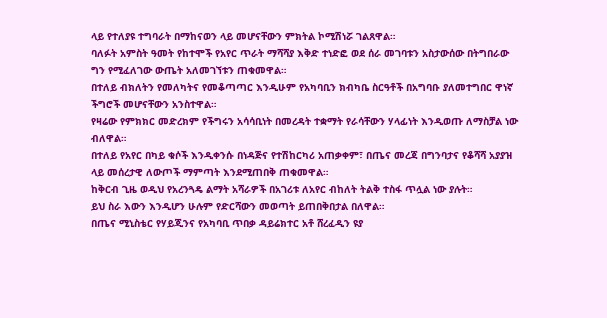ላይ የተለያዩ ተግባራት በማከናወን ላይ መሆናቸውን ምክትል ኮሚሽነሯ ገልጸዋል።
ባለፉት አምስት ዓመት የከተሞች የአየር ጥራት ማሻሻያ እቅድ ተነድፎ ወደ ሰራ መገባቱን አስታውሰው በትግበራው ግን የሚፈለገው ውጤት አለመገኘቱን ጠቁመዋል።
በተለይ ብክለትን የመለካትና የመቆጣጣር እንዲሁም የአካባቢን ክብካቤ ስርዓቶች በአግባቡ ያለመተግበር ዋነኛ ችግሮች መሆናቸውን አንስተዋል።
የዛሬው የምክክር መድረክም የችግሩን አሳሳቢነት በመረዳት ተቋማት የራሳቸውን ሃላፊነት እንዲወጡ ለማስቻል ነው ብለዋል።
በተለይ የአየር በካይ ቁሶች እንዲቀንሱ በነዳጅና የተሽከርካሪ አጠቃቀም፣ በጤና መረጃ በግንባታና የቆሻሻ አያያዝ ላይ መሰረታዊ ለውጦች ማምጣት እንደሚጠበቅ ጠቁመዋል።
ከቅርብ ጊዜ ወዲህ የአረንጓዴ ልማት አሻራዎች በአገሪቱ ለአየር ብከለት ትልቅ ተስፋ ጥሏል ነው ያሉት።
ይህ ስራ እውን እንዲሆን ሁሉም የድርሻውን መወጣት ይጠበቅበታል በለዋል።
በጤና ሚኒስቴር የሃይጂንና የአካባቢ ጥበቃ ዳይሬክተር አቶ ሸረፈዲን ዩያ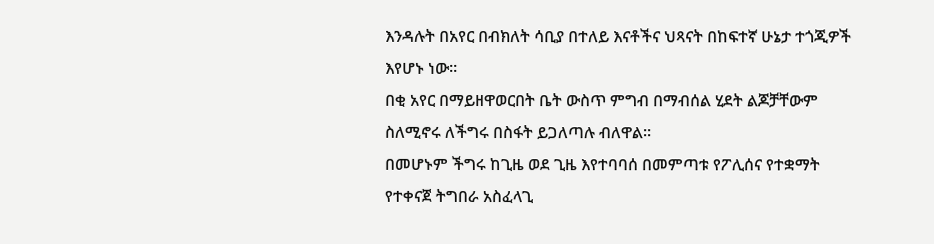እንዳሉት በአየር በብክለት ሳቢያ በተለይ እናቶችና ህጻናት በከፍተኛ ሁኔታ ተጎጂዎች እየሆኑ ነው።
በቂ አየር በማይዘዋወርበት ቤት ውስጥ ምግብ በማብሰል ሂደት ልጆቻቸውም ስለሚኖሩ ለችግሩ በስፋት ይጋለጣሉ ብለዋል።
በመሆኑም ችግሩ ከጊዜ ወደ ጊዜ እየተባባሰ በመምጣቱ የፖሊሰና የተቋማት የተቀናጀ ትግበራ አስፈላጊ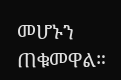መሆኑን ጠቁመዋል።